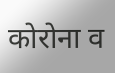कोरोना व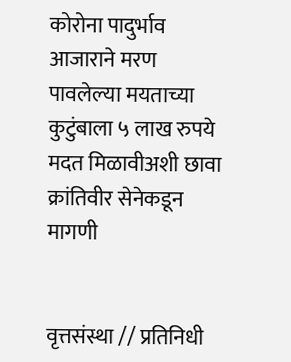कोरोना पादुर्भाव आजाराने मरण पावलेल्या मयताच्या कुटुंबाला ५ लाख रुपये मदत मिळावीअशी छावा क्रांतिवीर सेनेकडून मागणी


वृत्तसंस्था // प्रतिनिधी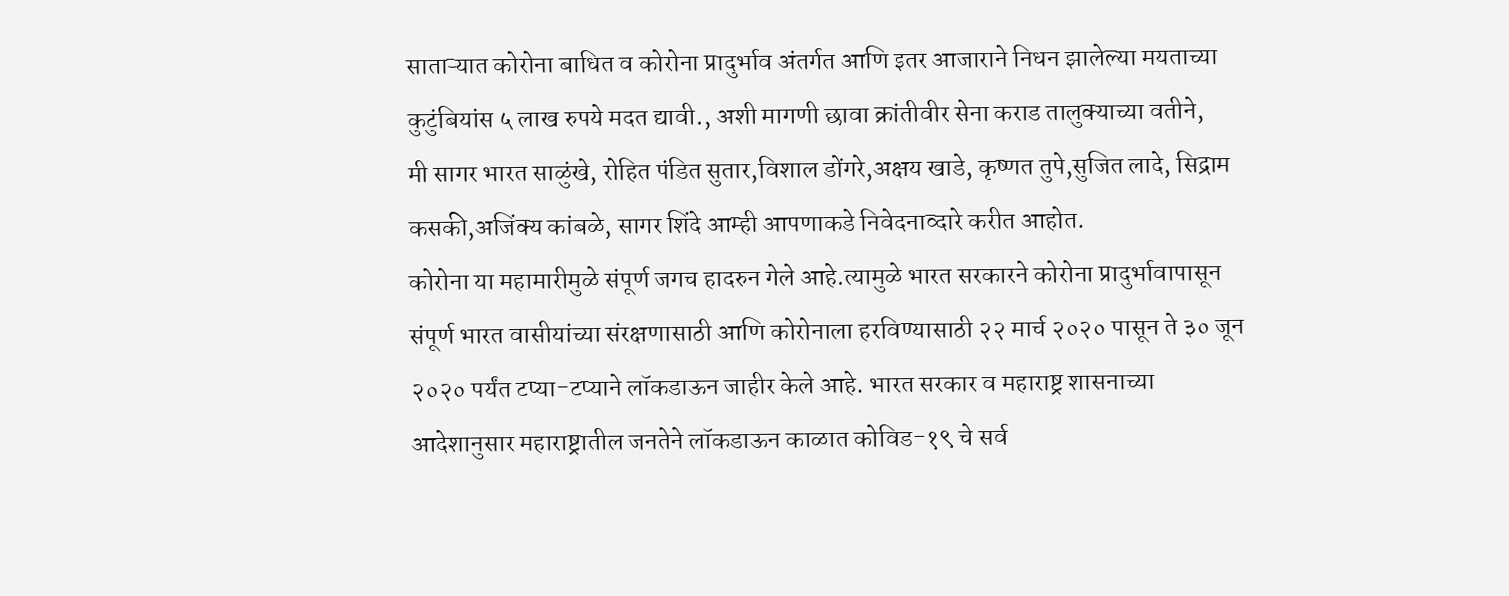साताऱ्यात कोरोना बाधित व कोरोना प्रादुर्भाव अंतर्गत आणि इतर आजाराने निधन झालेल्या मयताच्या कुटुंबियांस ५ लाख रुपये मदत द्यावी., अशी मागणी छावा क्रांतीवीर सेना कराड तालुक्याच्या वतीने,
मी सागर भारत साळुंखे, रोहित पंडित सुतार,विशाल डोंगरे,अक्षय खाडे, कृष्णत तुपे,सुजित लादे, सिद्राम कसकी,अजिंक्य कांबळे, सागर शिंदे आम्ही आपणाकडे निवेदनाव्दारे करीत आहोत.
कोरोना या महामारीमुळे संपूर्ण जगच हादरुन गेले आहे.त्यामुळे भारत सरकारने कोरोना प्रादुर्भावापासून संपूर्ण भारत वासीयांच्या संरक्षणासाठी आणि कोरोनाला हरविण्यासाठी २२ मार्च २०२० पासून ते ३० जून २०२० पर्यंत टप्या-टप्याने लॉकडाऊन जाहीर केले आहे. भारत सरकार व महाराष्ट्र शासनाच्या आदेशानुसार महाराष्ट्रातील जनतेने लॉकडाऊन काळात कोविड-१९ चे सर्व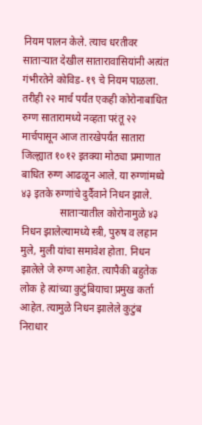नियम पालन केले. त्याच धरतीवर साताऱ्यात देखील सातारावासियांनी अत्यंत गंभीरतेने कोविड-१९ चे नियम पाळला. तरीही २२ मार्च पर्यंत एकही कोरोनाबाधित रुग्ण सातारामध्ये नव्हता परंतू २२ मार्चपासून आज तारखेपर्यंत सातारा जिल्ह्यात १०१२ इतक्या मोठ्या प्रमाणात बाधित रुग्ण आढळून आले. या रुग्णांमध्ये ४३ इतके रुग्णांचे दुर्दैवाने निधन झाले.
               साताऱ्यातील कोरोनामुळे ४३ निधन झालेल्यामध्ये स्त्री, पुरुष व लहान मुले, मुली यांचा समावेश होता. निधन झालेले जे रुग्ण आहेत. त्यापैकी बहुतेक लोक हे त्यांच्या कुटुंबियाचा प्रमुख कर्ता आहेत. त्यामुळे निधन झालेले कुटुंब निराधार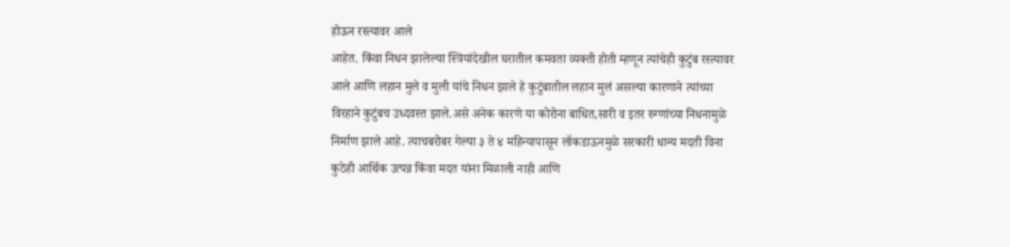होऊन रस्त्यावर आले
आहेत. किंवा निधन झालेल्या स्त्रियांदेखील घरातील कमवता व्यक्ती होती म्हणून त्यांचेही कुटुंब रस्त्यावर आले आणि लहान मुले व मुली यांचे निधन झाले हे कुटुंबातील लहान मुलं असल्या कारणाने त्यांच्या विरहाने कुटुंबच उध्दवस्त झाले.असे अनेक कारणे या कोरोना बाधित,सारी व इतर रुग्णांच्या निधनामुळे निर्माण झाले आहे. त्याचबरोबर गेल्या ३ ते ४ महिन्यापासून लॉकडाऊनमुळे सरकारी धान्य मदती विना कुठेही आर्थिक उत्पन्न किंवा मदत यांना मिळाली नाही आणि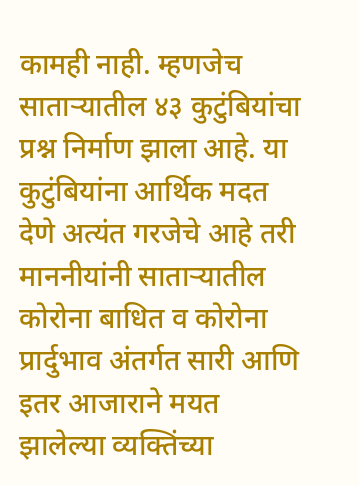कामही नाही. म्हणजेच साताऱ्यातील ४३ कुटुंबियांचा प्रश्न निर्माण झाला आहे. या कुटुंबियांना आर्थिक मदत देणे अत्यंत गरजेचे आहे तरी माननीयांनी साताऱ्यातील कोरोना बाधित व कोरोना प्रार्दुभाव अंतर्गत सारी आणि इतर आजाराने मयत झालेल्या व्यक्तिंच्या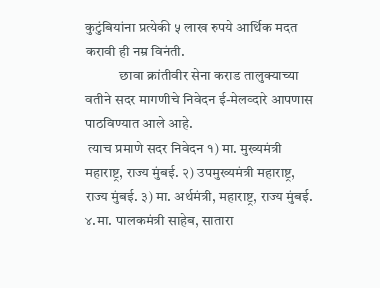कुटुंबियांना प्रत्येकी ५ लाख रुपये आर्थिक मदत करावी ही नम्र विनंती.
            छावा क्रांतीवीर सेना कराड तालुक्याच्या वतीने सदर मागणीचे निवेदन ई-मेलव्दारे आपणास पाठविण्यात आले आहे.
 त्याच प्रमाणे सदर निवेदन १) मा. मुख्यमंत्री महाराष्ट्र, राज्य मुंबई. २) उपमुख्यमंत्री महाराष्ट्र, राज्य मुंबई. ३) मा. अर्थमंत्री, महाराष्ट्र, राज्य मुंबई. ४.मा. पालकमंत्री साहेब, सातारा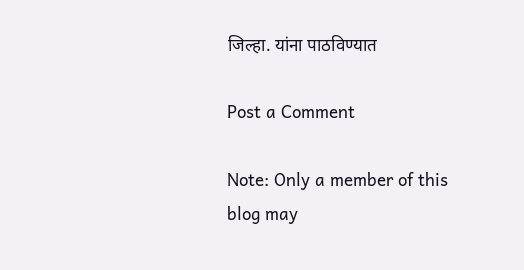जिल्हा. यांना पाठविण्यात

Post a Comment

Note: Only a member of this blog may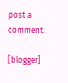post a comment.

[blogger]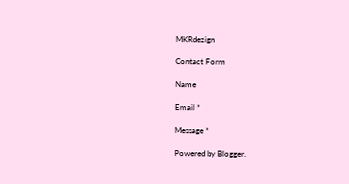MKRdezign

Contact Form

Name

Email *

Message *

Powered by Blogger.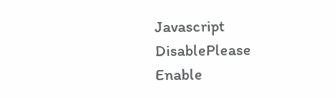Javascript DisablePlease Enable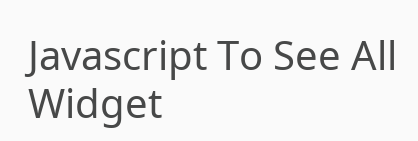Javascript To See All Widget